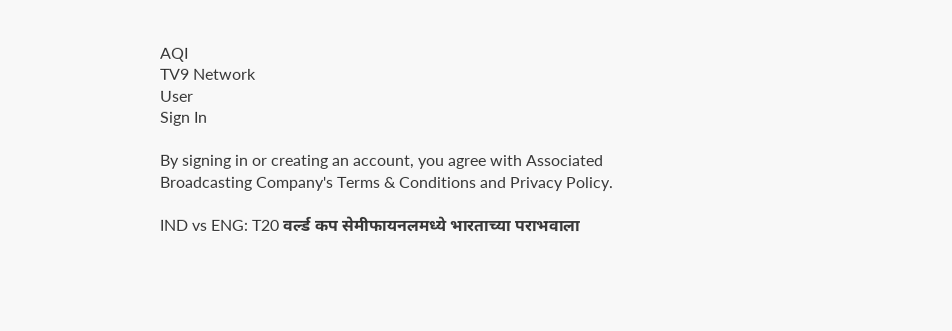AQI
TV9 Network
User
Sign In

By signing in or creating an account, you agree with Associated Broadcasting Company's Terms & Conditions and Privacy Policy.

IND vs ENG: T20 वर्ल्ड कप सेमीफायनलमध्ये भारताच्या पराभवाला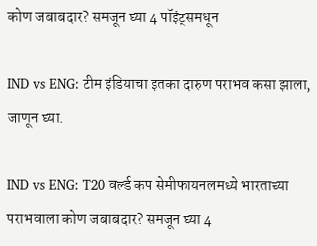कोण जबाबदार? समजून घ्या 4 पॉइंट्समधून

IND vs ENG: टीम इंडियाचा इतका दारुण पराभव कसा झाला, जाणून घ्या.

IND vs ENG: T20 वर्ल्ड कप सेमीफायनलमध्ये भारताच्या पराभवाला कोण जबाबदार? समजून घ्या 4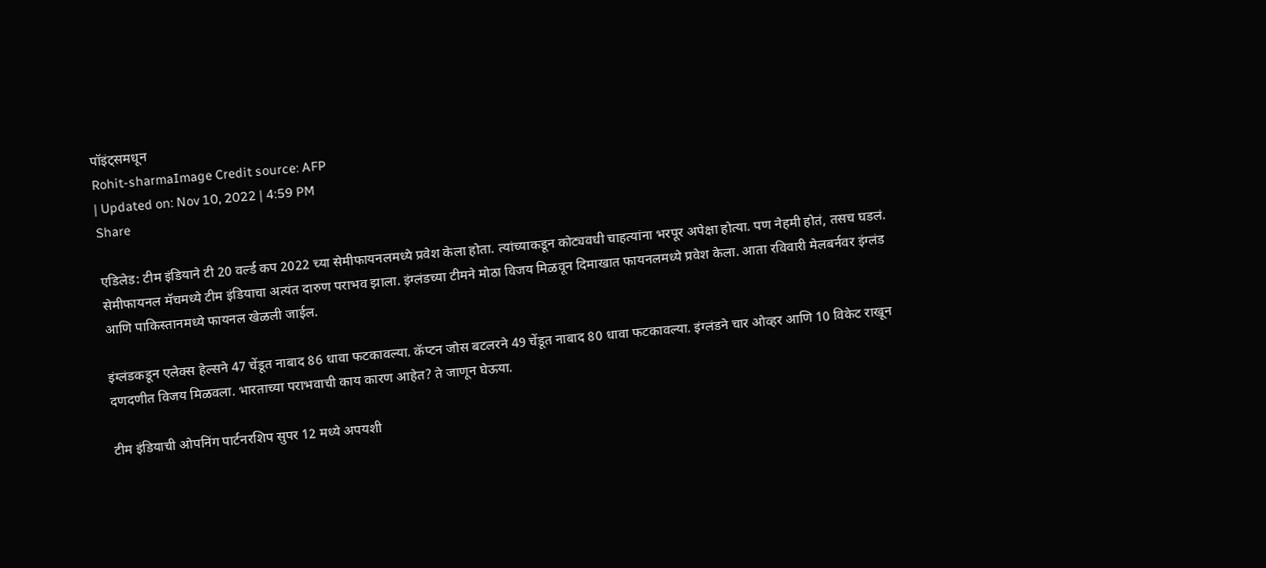पॉइंट्समधून
Rohit-sharmaImage Credit source: AFP
| Updated on: Nov 10, 2022 | 4:59 PM
Share

एडिलेड: टीम इंडियाने टी 20 वर्ल्ड कप 2022 च्या सेमीफायनलमध्ये प्रवेश केला होता. त्यांच्याकडून कोट्यवधी चाहत्यांना भरपूर अपेक्षा होत्या. पण नेहमी होतं, तसच घडलं. सेमीफायनल मॅचमध्ये टीम इंडियाचा अत्यंत दारुण पराभव झाला. इंग्लंडच्या टीमने मोठा विजय मिळवून दिमाखात फायनलमध्ये प्रवेश केला. आता रविवारी मेलबर्नवर इंग्लंड आणि पाकिस्तानमध्ये फायनल खेळली जाईल.

इंग्लंडकडून एलेक्स हेल्सने 47 चेंडूत नाबाद 86 धावा फटकावल्या. कॅप्टन जोस बटलरने 49 चेंडूत नाबाद 80 धावा फटकावल्या. इंग्लंडने चार ओव्हर आणि 10 विकेट राखून दणदणीत विजय मिळवला. भारताच्या पराभवाची काय कारण आहेत? ते जाणून घेऊया.

टीम इंडियाची ओपनिंग पार्टनरशिप सुपर 12 मध्ये अपयशी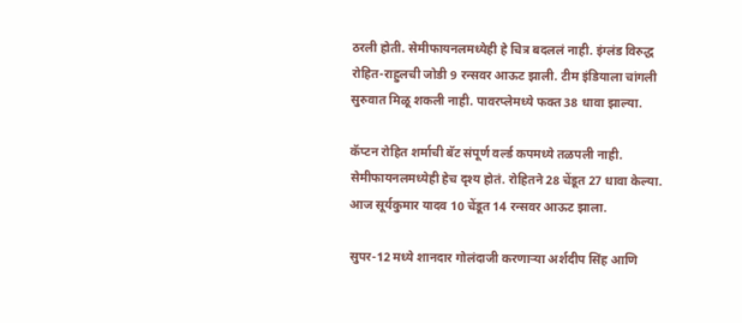ठरली होती. सेमीफायनलमध्येही हे चित्र बदललं नाही. इंग्लंड विरुद्ध रोहित-राहुलची जोडी 9 रन्सवर आऊट झाली. टीम इंडियाला चांगली सुरुवात मिळू शकली नाही. पावरप्लेमध्ये फक्त 38 धावा झाल्या.

कॅप्टन रोहित शर्माची बॅट संपूर्ण वर्ल्ड कपमध्ये तळपली नाही. सेमीफायनलमध्येही हेच दृश्य होतं. रोहितने 28 चेंडूत 27 धावा केल्या. आज सूर्यकुमार यादव 10 चेंडूत 14 रन्सवर आऊट झाला.

सुपर-12 मध्ये शानदार गोलंदाजी करणाऱ्या अर्शदीप सिंह आणि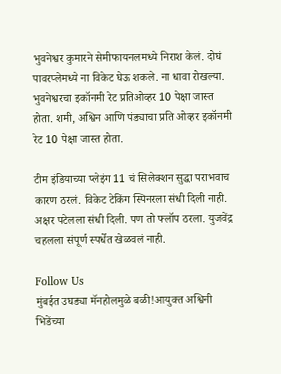भुवनेश्वर कुमारने सेमीफायनलमध्ये निराश केलं. दोघं पावरप्लेमध्ये ना विकेट घेऊ शकले. ना धावा रोखल्या. भुवनेश्वरचा इकॉनमी रेट प्रतिओव्हर 10 पेक्षा जास्त होता. शमी, अश्विन आणि पंड्याचा प्रति ओव्हर इकॉनमी रेट 10 पेक्षा जास्त होता.

टीम इंडियाच्या प्लेइंग 11 चं सिलेक्शन सुद्धा पराभवाच कारण ठरलं. विकेट टेकिंग स्पिनरला संधी दिली नाही. अक्षर पटेलला संधी दिली. पण तो फ्लॉप ठरला. युजवेंद्र चहलला संपूर्ण स्पर्धेत खेळवलं नाही.

Follow Us
मुंबईत उघड्या मॅनहोलमुळे बळी!आयुक्त अश्विनी भिडेंच्या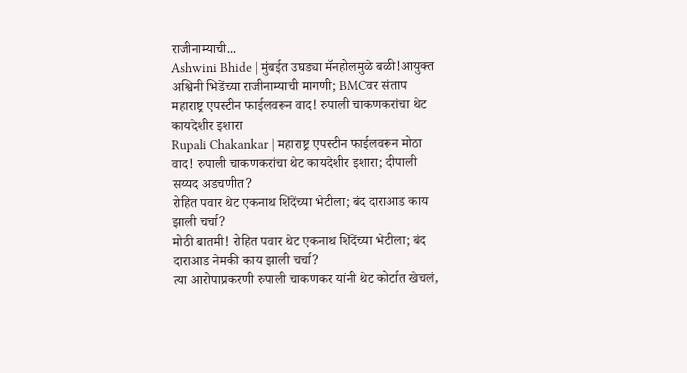राजीनाम्याची...
Ashwini Bhide | मुंबईत उघड्या मॅनहोलमुळे बळी!आयुक्त अश्विनी भिडेंच्या राजीनाम्याची मागणी; BMCवर संताप
महाराष्ट्र एपस्टीन फाईलवरून वाद! रुपाली चाकणकरांचा थेट कायदेशीर इशारा
Rupali Chakankar | महाराष्ट्र एपस्टीन फाईलवरून मोठा वाद! रुपाली चाकणकरांचा थेट कायदेशीर इशारा; दीपाली सय्यद अडचणीत?
रोहित पवार थेट एकनाथ शिंदेंच्या भेटीला; बंद दाराआड काय झाली चर्चा?
मोठी बातमी! रोहित पवार थेट एकनाथ शिंदेंच्या भेटीला; बंद दाराआड नेमकी काय झाली चर्चा?
त्या आरोपाप्रकरणी रुपाली चाकणकर यांनी थेट कोर्टात खेचलं,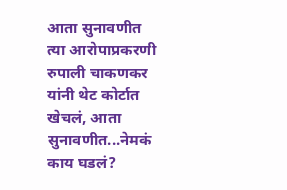आता सुनावणीत
त्या आरोपाप्रकरणी रुपाली चाकणकर यांनी थेट कोर्टात खेचलं, आता सुनावणीत...नेमकं काय घडलं?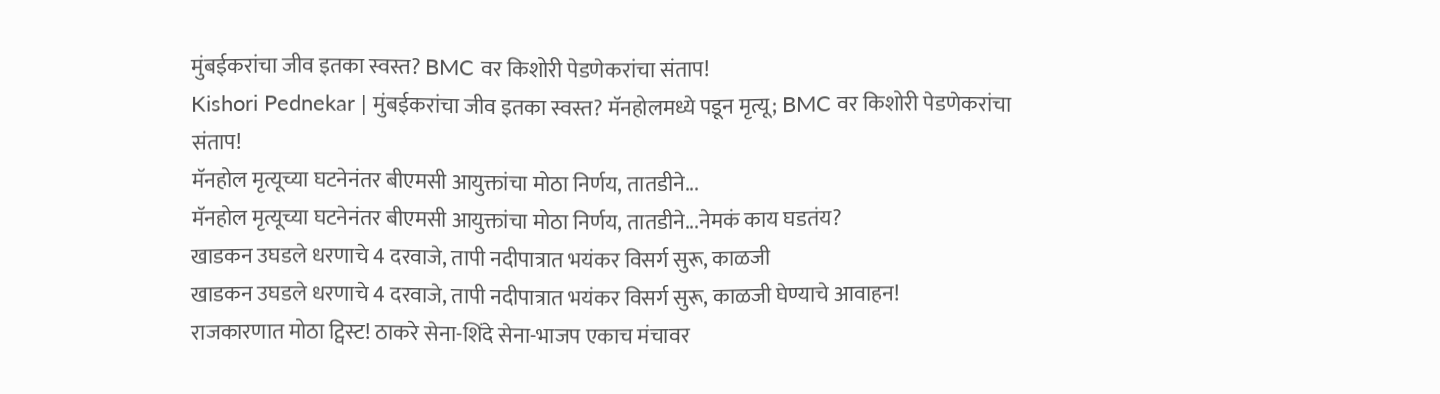मुंबईकरांचा जीव इतका स्वस्त? BMC वर किशोरी पेडणेकरांचा संताप!
Kishori Pednekar | मुंबईकरांचा जीव इतका स्वस्त? मॅनहोलमध्ये पडून मृत्यू; BMC वर किशोरी पेडणेकरांचा संताप!
मॅनहोल मृत्यूच्या घटनेनंतर बीएमसी आयुक्तांचा मोठा निर्णय, तातडीने...
मॅनहोल मृत्यूच्या घटनेनंतर बीएमसी आयुक्तांचा मोठा निर्णय, तातडीने...नेमकं काय घडतंय?
खाडकन उघडले धरणाचे 4 दरवाजे, तापी नदीपात्रात भयंकर विसर्ग सुरू, काळजी
खाडकन उघडले धरणाचे 4 दरवाजे, तापी नदीपात्रात भयंकर विसर्ग सुरू, काळजी घेण्याचे आवाहन!
राजकारणात मोठा ट्विस्ट! ठाकरे सेना-शिंदे सेना-भाजप एकाच मंचावर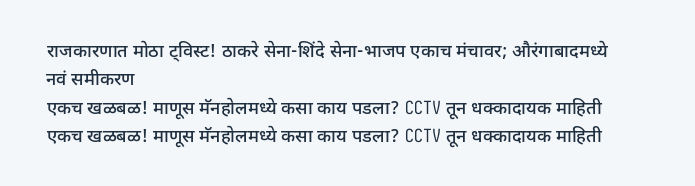राजकारणात मोठा ट्विस्ट! ठाकरे सेना-शिंदे सेना-भाजप एकाच मंचावर; औरंगाबादमध्ये नवं समीकरण
एकच खळबळ! माणूस मॅनहोलमध्ये कसा काय पडला? CCTV तून धक्कादायक माहिती
एकच खळबळ! माणूस मॅनहोलमध्ये कसा काय पडला? CCTV तून धक्कादायक माहिती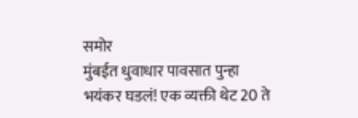समोर
मुंबईत धुवाधार पावसात पुन्हा भयंकर घडलं! एक व्यक्ती थेट 20 ते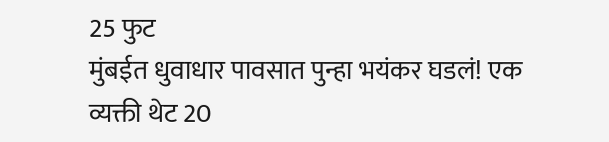25 फुट
मुंबईत धुवाधार पावसात पुन्हा भयंकर घडलं! एक व्यक्ती थेट 20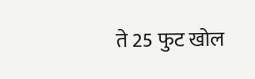ते 25 फुट खोल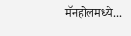मॅनहोलमध्ये...